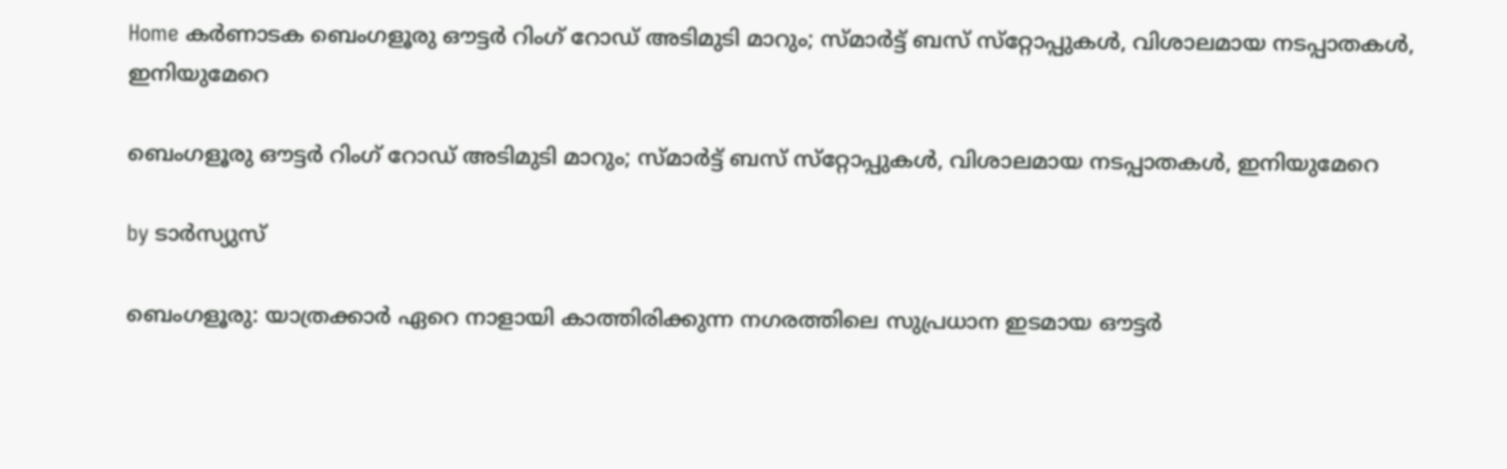Home കർണാടക ബെംഗളൂരു ഔട്ടര്‍ റിംഗ് റോഡ് അടിമുടി മാറും; സ്‍മാര്‍ട്ട് ബസ് സ്‌റ്റോപ്പുകള്‍, വിശാലമായ നടപ്പാതകള്‍, ഇനിയുമേറെ

ബെംഗളൂരു ഔട്ടര്‍ റിംഗ് റോഡ് അടിമുടി മാറും; സ്‍മാര്‍ട്ട് ബസ് സ്‌റ്റോപ്പുകള്‍, വിശാലമായ നടപ്പാതകള്‍, ഇനിയുമേറെ

by ടാർസ്യുസ്

ബെംഗളൂരു: യാത്രക്കാർ ഏറെ നാളായി കാത്തിരിക്കുന്ന നഗരത്തിലെ സുപ്രധാന ഇടമായ ഔട്ടർ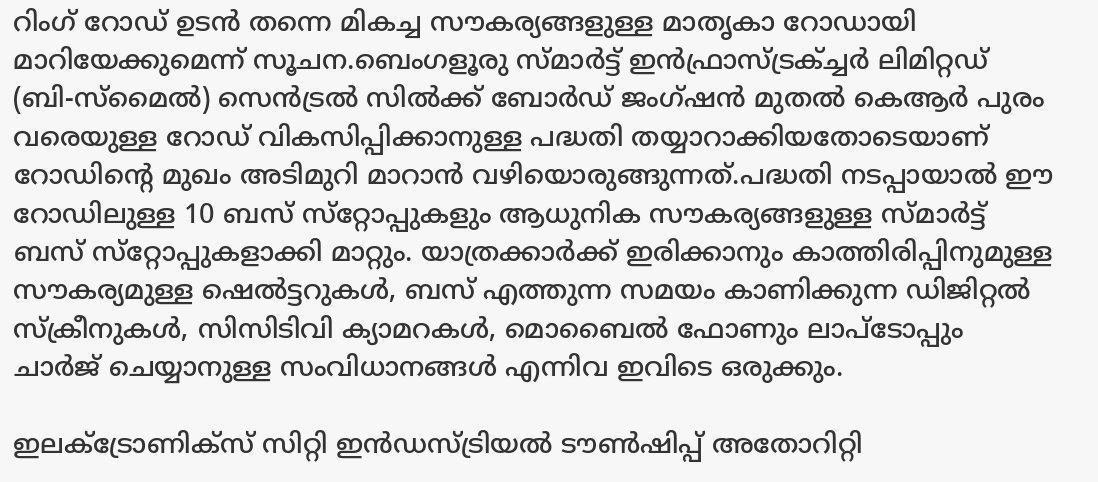റിംഗ് റോഡ് ഉടൻ തന്നെ മികച്ച സൗകര്യങ്ങളുള്ള മാതൃകാ റോഡായി മാറിയേക്കുമെന്ന് സൂചന.ബെംഗളൂരു സ്‌മാർട്ട് ഇൻഫ്രാസ്ട്രക്ച്ചർ ലിമിറ്റഡ് (ബി-സ്മൈല്‍) സെൻട്രല്‍ സില്‍ക്ക് ബോർഡ് ജംഗ്‌ഷൻ മുതല്‍ കെആർ പുരം വരെയുള്ള റോഡ് വികസിപ്പിക്കാനുള്ള പദ്ധതി തയ്യാറാക്കിയതോടെയാണ് റോഡിന്റെ മുഖം അടിമുറി മാറാൻ വഴിയൊരുങ്ങുന്നത്.പദ്ധതി നടപ്പായാല്‍ ഈ റോഡിലുള്ള 10 ബസ് സ്‌റ്റോപ്പുകളും ആധുനിക സൗകര്യങ്ങളുള്ള സ്‌മാർട്ട് ബസ് സ്‌റ്റോപ്പുകളാക്കി മാറ്റും. യാത്രക്കാർക്ക് ഇരിക്കാനും കാത്തിരിപ്പിനുമുള്ള സൗകര്യമുള്ള ഷെല്‍ട്ടറുകള്‍, ബസ് എത്തുന്ന സമയം കാണിക്കുന്ന ഡിജിറ്റല്‍ സ്ക്രീനുകള്‍, സിസിടിവി ക്യാമറകള്‍, മൊബൈല്‍ ഫോണും ലാപ്ടോപ്പും ചാർജ് ചെയ്യാനുള്ള സംവിധാനങ്ങള്‍ എന്നിവ ഇവിടെ ഒരുക്കും.

ഇലക്‌ട്രോണിക്‌സ് സിറ്റി ഇൻഡസ്ട്രിയല്‍ ടൗണ്‍ഷിപ്പ് അതോറിറ്റി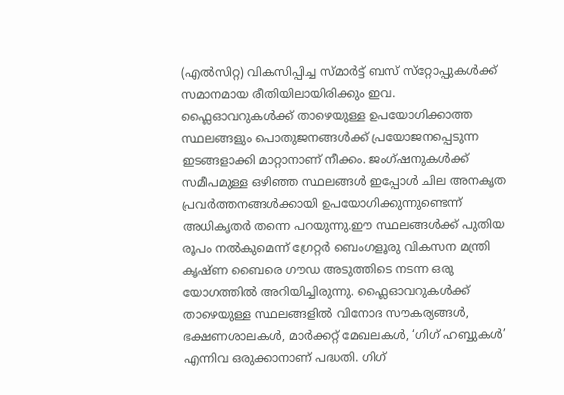(എല്‍സിറ്റ) വികസിപ്പിച്ച സ്‌മാർട്ട് ബസ് സ്‌റ്റോപ്പുകള്‍ക്ക് സമാനമായ രീതിയിലായിരിക്കും ഇവ. ഫ്ലൈഓവറുകള്‍ക്ക് താഴെയുള്ള ഉപയോഗിക്കാത്ത സ്ഥലങ്ങളും പൊതുജനങ്ങള്‍ക്ക് പ്രയോജനപ്പെടുന്ന ഇടങ്ങളാക്കി മാറ്റാനാണ് നീക്കം. ജംഗ്‌ഷനുകള്‍ക്ക് സമീപമുള്ള ഒഴിഞ്ഞ സ്ഥലങ്ങള്‍ ഇപ്പോള്‍ ചില അനകൃത പ്രവർത്തനങ്ങള്‍ക്കായി ഉപയോഗിക്കുന്നുണ്ടെന്ന് അധികൃതർ തന്നെ പറയുന്നു.ഈ സ്ഥലങ്ങള്‍ക്ക് പുതിയ രൂപം നല്‍കുമെന്ന് ഗ്രേറ്റർ ബെംഗളൂരു വികസന മന്ത്രി കൃഷ്‌ണ ബൈരെ ഗൗഡ അടുത്തിടെ നടന്ന ഒരു യോഗത്തില്‍ അറിയിച്ചിരുന്നു. ഫ്ലൈഓവറുകള്‍ക്ക് താഴെയുള്ള സ്ഥലങ്ങളില്‍ വിനോദ സൗകര്യങ്ങള്‍, ഭക്ഷണശാലകള്‍, മാർക്കറ്റ് മേഖലകള്‍, ‘ഗിഗ് ഹബ്ബുകള്‍’ എന്നിവ ഒരുക്കാനാണ് പദ്ധതി. ഗിഗ്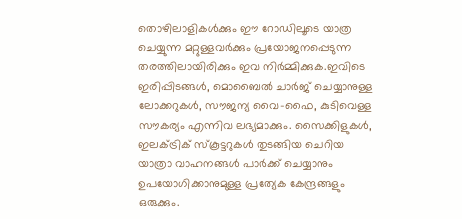തൊഴിലാളികള്‍ക്കും ഈ റോഡിലൂടെ യാത്ര ചെയ്യുന്ന മറ്റുള്ളവർക്കും പ്രയോജനപ്പെടുന്ന തരത്തിലായിരിക്കും ഇവ നിർമ്മിക്കുക.ഇവിടെ ഇരിപ്പിടങ്ങള്‍, മൊബൈല്‍ ചാർജ് ചെയ്യാനുള്ള ലോക്കറുകള്‍, സൗജന്യ വൈ-ഫൈ, കുടിവെള്ള സൗകര്യം എന്നിവ ലഭ്യമാക്കും. സൈക്കിളുകള്‍, ഇലക്‌ട്രിക് സ്‌കൂട്ടറുകള്‍ തുടങ്ങിയ ചെറിയ യാത്രാ വാഹനങ്ങള്‍ പാർക്ക് ചെയ്യാനും ഉപയോഗിക്കാനുമുള്ള പ്രത്യേക കേന്ദ്രങ്ങളും ഒരുക്കും.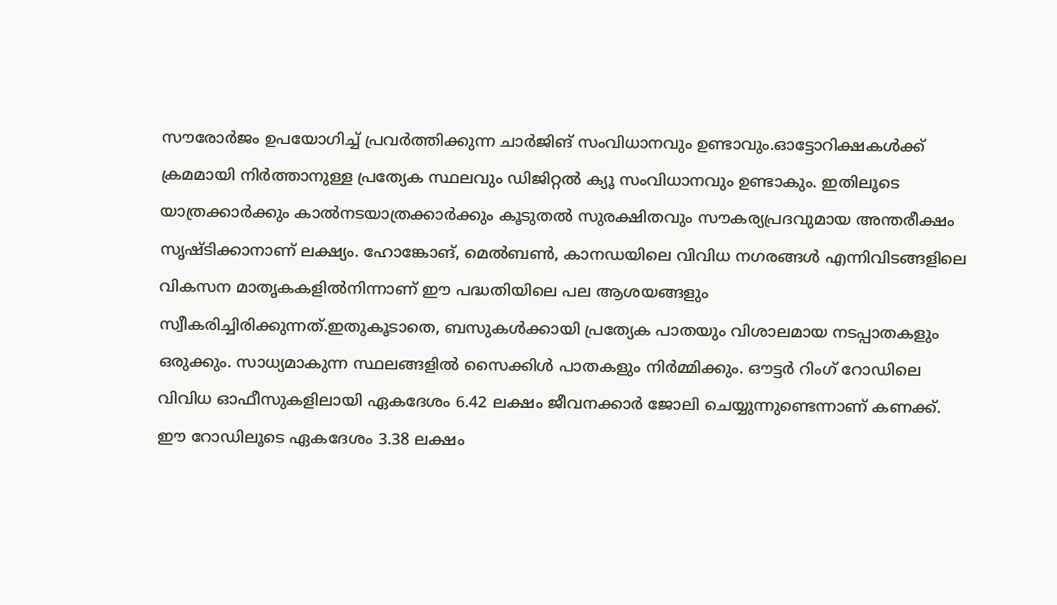സൗരോർജം ഉപയോഗിച്ച്‌ പ്രവർത്തിക്കുന്ന ചാർജിങ് സംവിധാനവും ഉണ്ടാവും.ഓട്ടോറിക്ഷകള്‍ക്ക് ക്രമമായി നിർത്താനുള്ള പ്രത്യേക സ്ഥലവും ഡിജിറ്റല്‍ ക്യൂ സംവിധാനവും ഉണ്ടാകും. ഇതിലൂടെ യാത്രക്കാർക്കും കാല്‍നടയാത്രക്കാർക്കും കൂടുതല്‍ സുരക്ഷിതവും സൗകര്യപ്രദവുമായ അന്തരീക്ഷം സൃഷ്‌ടിക്കാനാണ് ലക്ഷ്യം. ഹോങ്കോങ്, മെല്‍ബണ്‍, കാനഡയിലെ വിവിധ നഗരങ്ങള്‍ എന്നിവിടങ്ങളിലെ വികസന മാതൃകകളില്‍നിന്നാണ് ഈ പദ്ധതിയിലെ പല ആശയങ്ങളും സ്വീകരിച്ചിരിക്കുന്നത്.ഇതുകൂടാതെ, ബസുകള്‍ക്കായി പ്രത്യേക പാതയും വിശാലമായ നടപ്പാതകളും ഒരുക്കും. സാധ്യമാകുന്ന സ്ഥലങ്ങളില്‍ സൈക്കിള്‍ പാതകളും നിർമ്മിക്കും. ഔട്ടർ റിംഗ് റോഡിലെ വിവിധ ഓഫീസുകളിലായി ഏകദേശം 6.42 ലക്ഷം ജീവനക്കാർ ജോലി ചെയ്യുന്നുണ്ടെന്നാണ് കണക്ക്. ഈ റോഡിലൂടെ ഏകദേശം 3.38 ലക്ഷം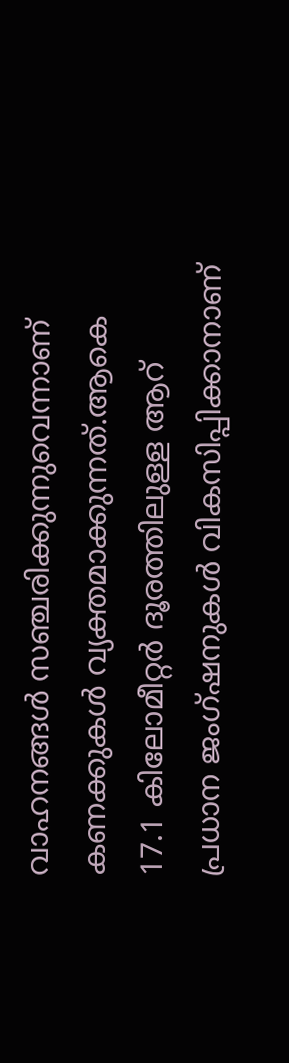വാഹനങ്ങള്‍ സഞ്ചരിക്കുന്നുവെന്നാണ് കണക്കുകള്‍ വ്യക്തമാക്കുന്നത്.ആകെ 17.1 കിലോമീറ്റർ ദൂരത്തിലുള്ള ആറ് പ്രധാന ജംഗ്‌ഷനുകള്‍ വികസിപ്പിക്കാനാണ്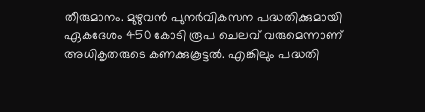തീരുമാനം. മുഴുവൻ പുനർവികസന പദ്ധതിക്കുമായി ഏകദേശം 450 കോടി രൂപ ചെലവ് വരുമെന്നാണ് അധികൃതരുടെ കണക്കുകൂട്ടല്‍. എങ്കിലും പദ്ധതി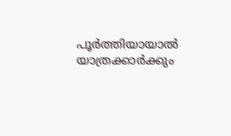പൂർത്തിയായാല്‍ യാത്രക്കാർക്കും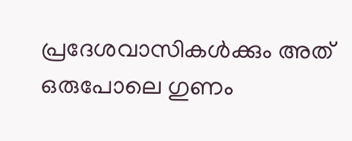പ്രദേശവാസികള്‍ക്കും അത് ഒരുപോലെ ഗുണം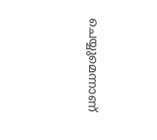ചെയ്യുമെന്നാണ്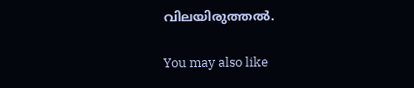വിലയിരുത്തല്‍.

You may also like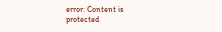error: Content is protected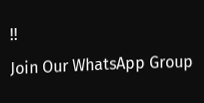!!
Join Our WhatsApp Group